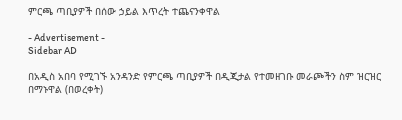ምርጫ ጣቢያዎች በሰው ኃይል እጥረት ተጨናንቀዋል

- Advertisement -
Sidebar AD

በአዲስ አበባ የሚገኙ አንዳንድ የምርጫ ጣቢያዎች በዲጂታል የተመዘገቡ መራጮችን ስም ዝርዝር በማኑዋል (በወረቀት)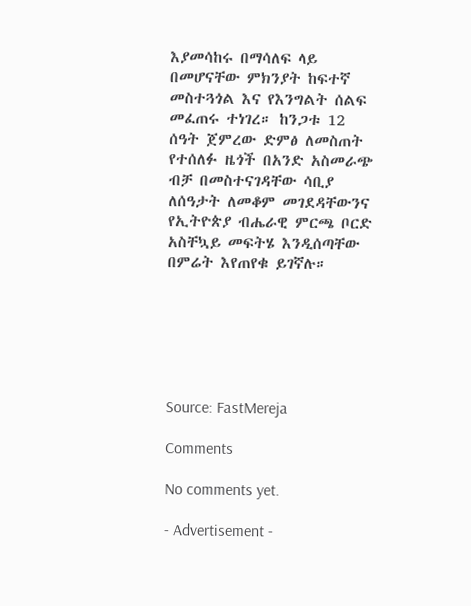እያመሳከሩ በማሳለፍ ላይ በመሆናቸው ምክንያት ከፍተኛ መስተጓጎል እና የእንግልት ሰልፍ መፈጠሩ ተነገረ። ከንጋቱ 12 ሰዓት ጀምረው ድምፅ ለመስጠት የተሰለፉ ዜጎች በአንድ አስመራጭ ብቻ በመስተናገዳቸው ሳቢያ ለሰዓታት ለመቆም መገደዳቸውንና የኢትዮጵያ ብሔራዊ ምርጫ ቦርድ አስቸኳይ መፍትሄ እንዲሰጣቸው በምሬት እየጠየቁ ይገኛሉ።






Source: FastMereja

Comments

No comments yet.

- Advertisement -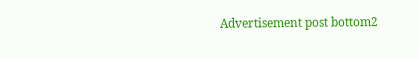Advertisement post bottom2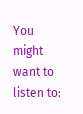You might want to listen to: